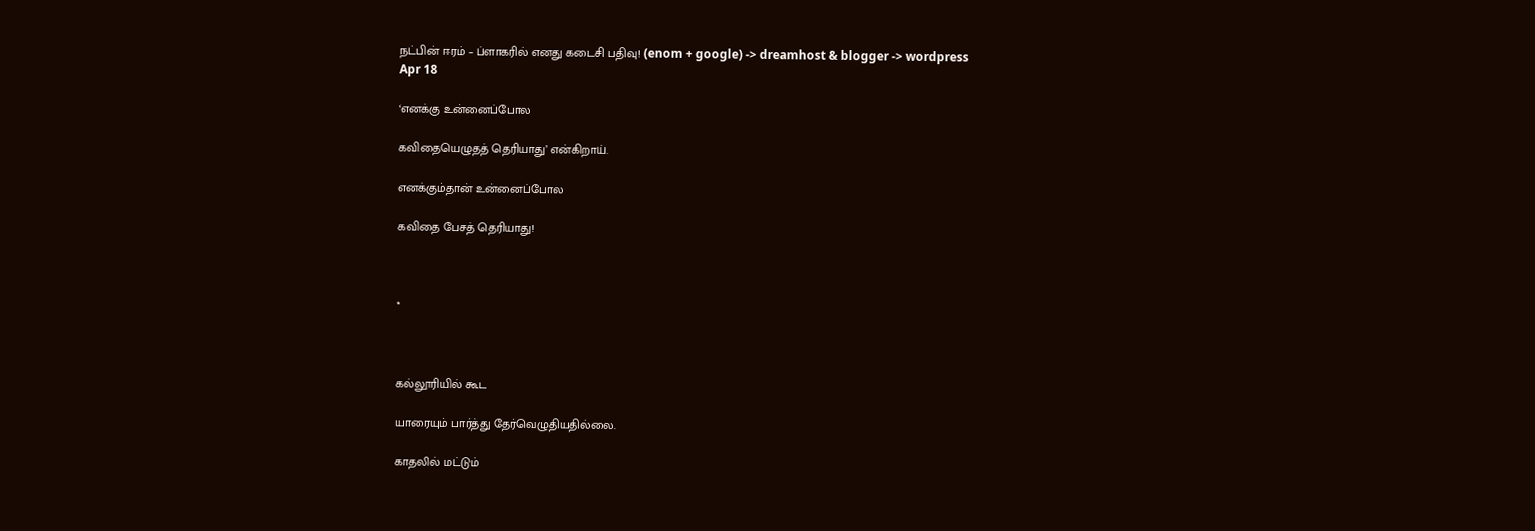நட்பின் ஈரம் – ப்ளாகரில் எனது கடைசி பதிவு! (enom + google) -> dreamhost & blogger -> wordpress
Apr 18

‘எனக்கு உன்னைப்போல

கவிதையெழுதத் தெரியாது’ என்கிறாய்.

எனக்கும்தான் உன்னைப்போல

கவிதை பேசத் தெரியாது!



*



கல்லூரியில் கூட

யாரையும் பார்த்து தேர்வெழுதியதில்லை.

காதலில் மட்டும்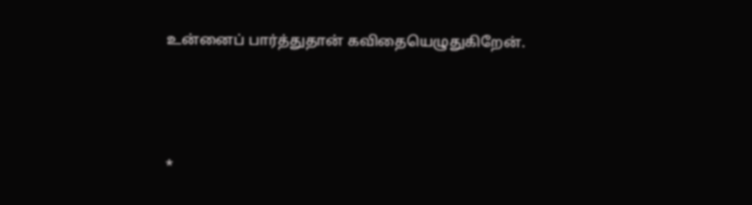உன்னைப் பார்த்துதான் கவிதையெழுதுகிறேன்.



*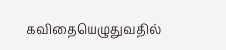கவிதையெழுதுவதில்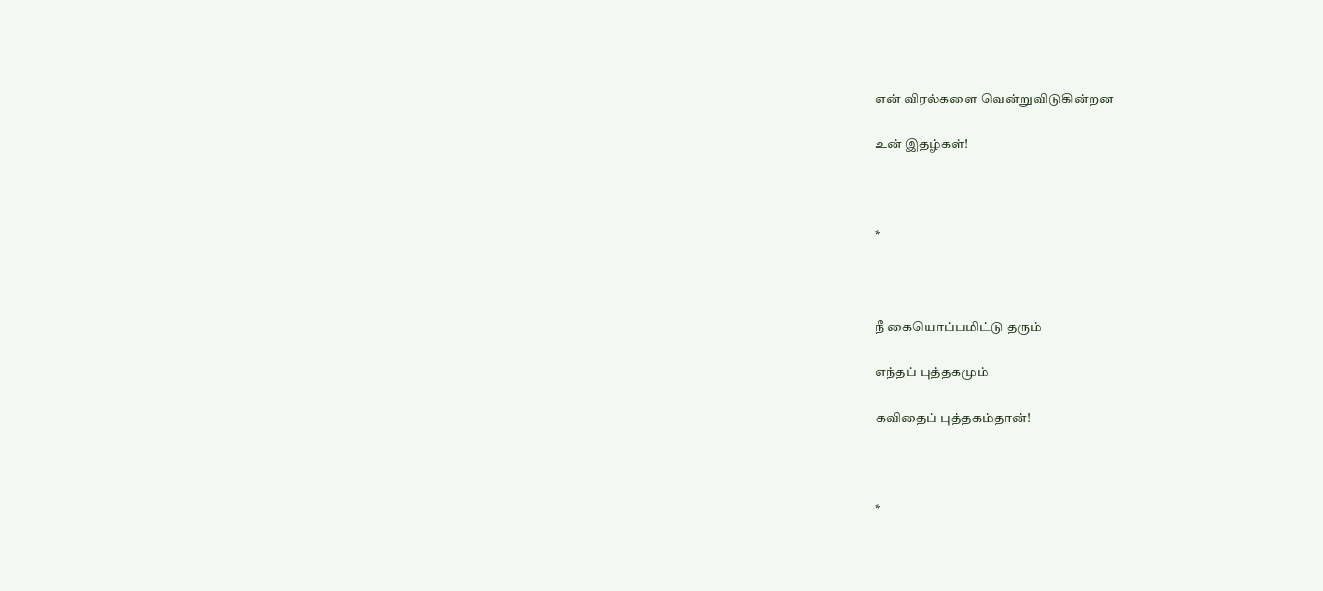என் விரல்களை வென்றுவிடுகின்றன

உன் இதழ்கள்!



*



நீ கையொப்பமிட்டு தரும்

எந்தப் புத்தகமும்

கவிதைப் புத்தகம்தான்!



*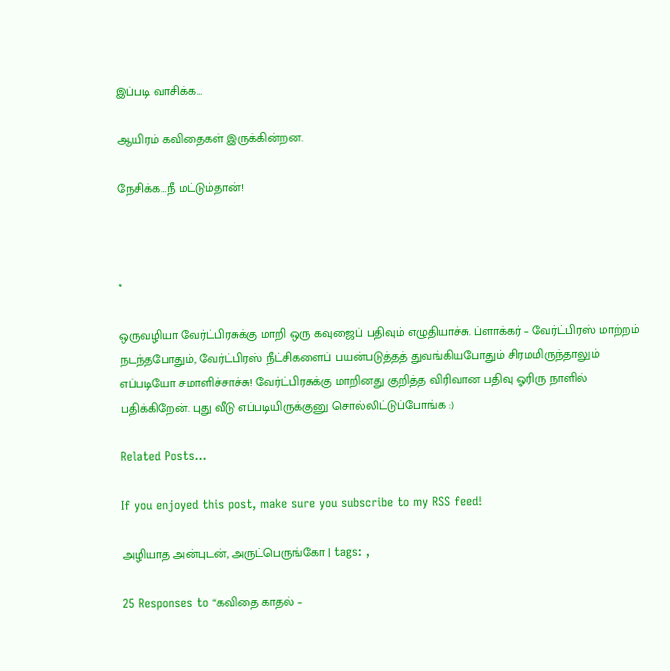இப்படி வாசிக்க…

ஆயிரம் கவிதைகள் இருக்கின்றன.

நேசிக்க…நீ மட்டும்தான்!



*

ஒருவழியா வேர்ட்பிரசுக்கு மாறி ஒரு கவுஜைப் பதிவும் எழுதியாச்சு. ப்ளாக்கர் – வேர்ட்பிரஸ் மாற்றம் நடந்தபோதும், வேர்ட்பிரஸ் நீட்சிகளைப் பயன்படுத்தத் துவங்கியபோதும் சிரமமிருந்தாலும் எப்படியோ சமாளிச்சாச்சு! வேர்ட்பிரசுக்கு மாறினது குறித்த விரிவான பதிவு ஓரிரு நாளில் பதிக்கிறேன். புது வீடு எப்படியிருக்குனு சொல்லிட்டுப்போங்க :)

Related Posts...

If you enjoyed this post, make sure you subscribe to my RSS feed!

அழியாத அன்புடன், அருட்பெருங்கோ | tags: ,

25 Responses to “கவிதை காதல் –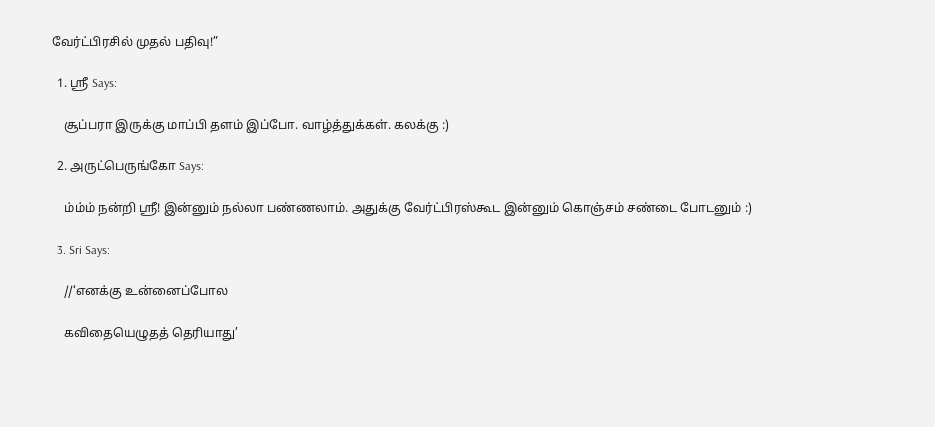வேர்ட்பிரசில் முதல் பதிவு!”

  1. ஸ்ரீ Says:

    சூப்பரா இருக்கு மாப்பி தளம் இப்போ. வாழ்த்துக்கள். கலக்கு :)

  2. அருட்பெருங்கோ Says:

    ம்ம்ம் நன்றி ஸ்ரீ! இன்னும் நல்லா பண்ணலாம். அதுக்கு வேர்ட்பிரஸ்கூட இன்னும் கொஞ்சம் சண்டை போடனும் :)

  3. Sri Says:

    //‘எனக்கு உன்னைப்போல

    கவிதையெழுதத் தெரியாது’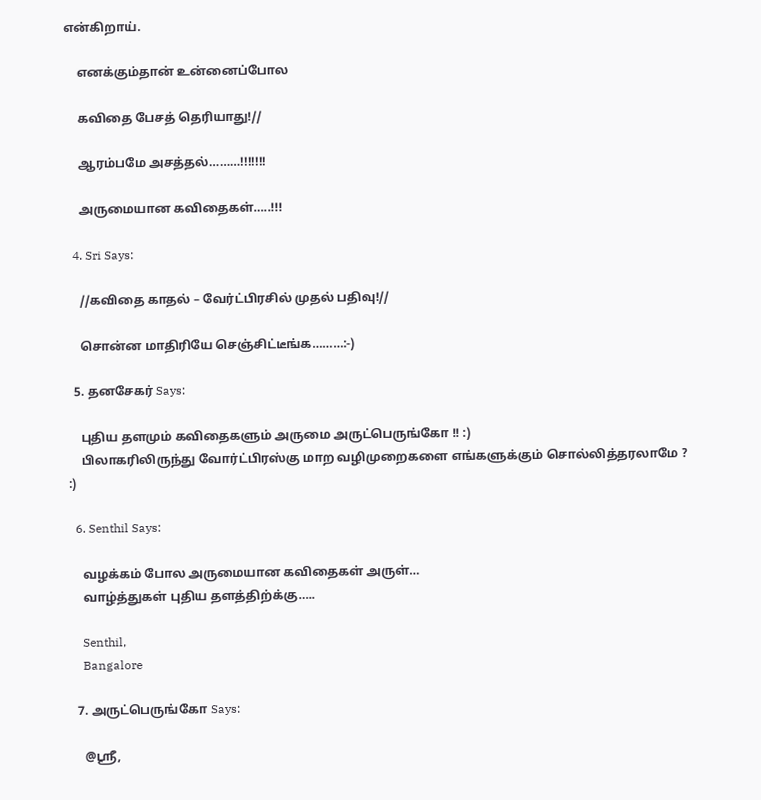என்கிறாய்.

    எனக்கும்தான் உன்னைப்போல

    கவிதை பேசத் தெரியாது!//

    ஆரம்பமே அசத்தல்………!!!!!!!

    அருமையான கவிதைகள்…..!!!

  4. Sri Says:

    //கவிதை காதல் – வேர்ட்பிரசில் முதல் பதிவு!//

    சொன்ன மாதிரியே செஞ்சிட்டீங்க………:-)

  5. தனசேகர் Says:

    புதிய தளமும் கவிதைகளும் அருமை அருட்பெருங்கோ !! :)
    பிலாகரிலிருந்து வோர்ட்பிரஸ்கு மாற வழிமுறைகளை எங்களுக்கும் சொல்லித்தரலாமே ? :)

  6. Senthil Says:

    வழக்கம் போல அருமையான கவிதைகள் அருள்…
    வாழ்த்துகள் புதிய தளத்திற்க்கு…..

    Senthil,
    Bangalore

  7. அருட்பெருங்கோ Says:

    @ஸ்ரீ,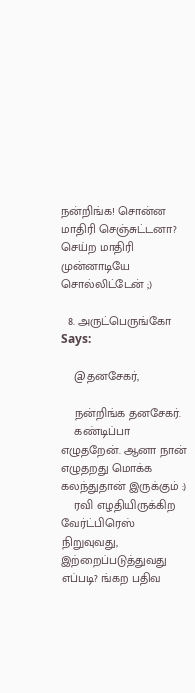நன்றிங்க! சொன்ன மாதிரி செஞ்சுட்டனா? செய்ற மாதிரி முன்னாடியே சொல்லிட்டேன் ;)

  8. அருட்பெருங்கோ Says:

    @தனசேகர்,

    நன்றிங்க தனசேகர்.
    கண்டிப்பா எழுதறேன். ஆனா நான் எழுதறது மொக்க கலந்துதான் இருக்கும் :)
    ரவி எழதியிருக்கிற வேர்ட்பிரெஸ் நிறுவுவது, இற்றைப்படுத்துவது எப்படி? ங்கற பதிவ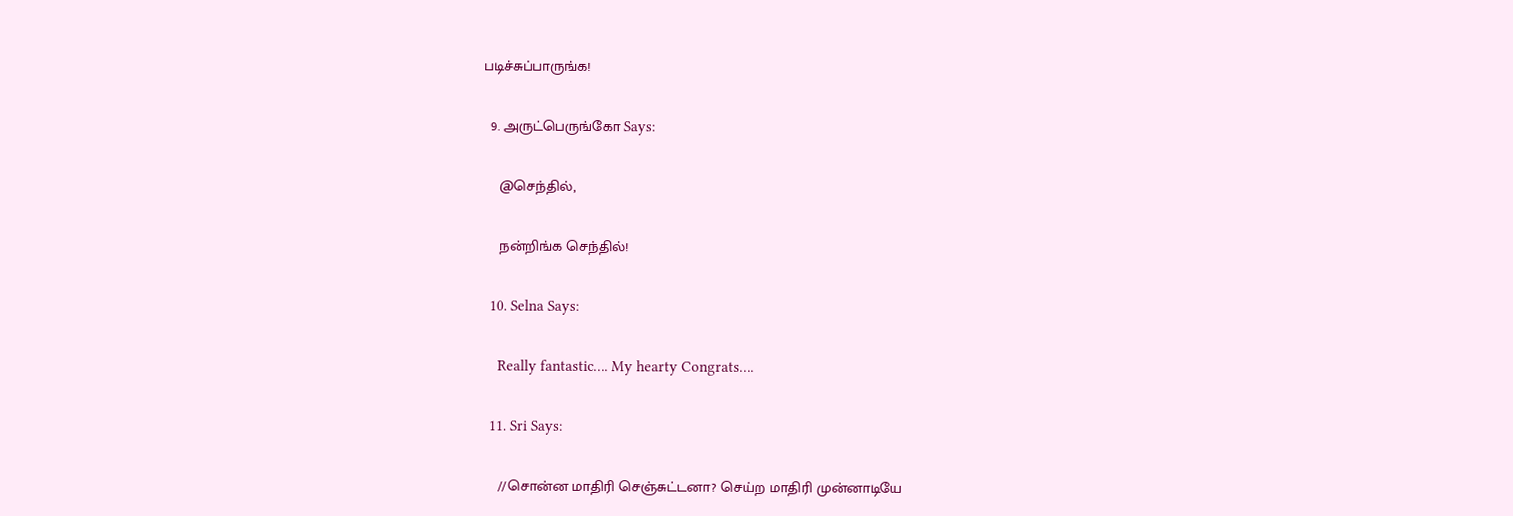படிச்சுப்பாருங்க!

  9. அருட்பெருங்கோ Says:

    @செந்தில்,

    நன்றிங்க செந்தில்!

  10. Selna Says:

    Really fantastic…. My hearty Congrats….

  11. Sri Says:

    //சொன்ன மாதிரி செஞ்சுட்டனா? செய்ற மாதிரி முன்னாடியே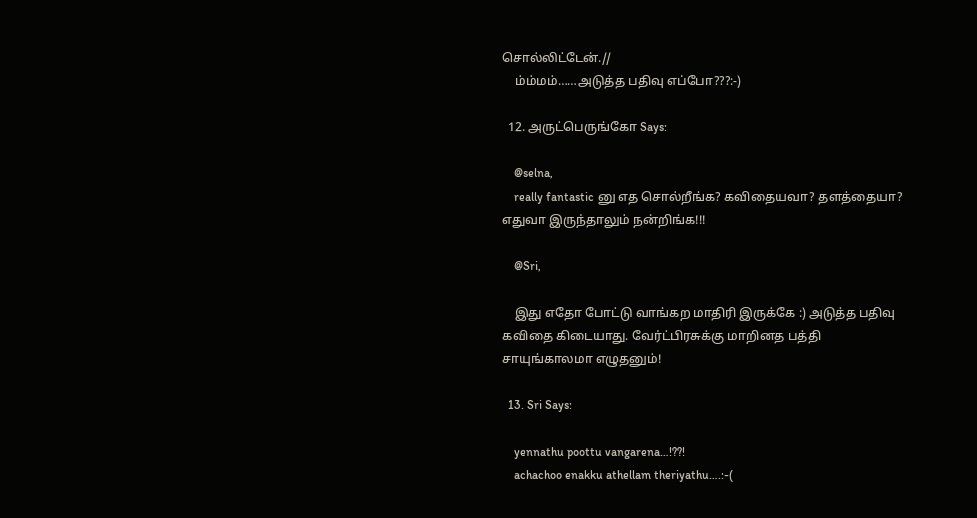சொல்லிட்டேன்.//
    ம்ம்மம்……அடுத்த பதிவு எப்போ???:-)

  12. அருட்பெருங்கோ Says:

    @selna,
    really fantastic னு எத சொல்றீங்க? கவிதையவா? தளத்தையா? எதுவா இருந்தாலும் நன்றிங்க!!!

    @Sri,

    இது எதோ போட்டு வாங்கற மாதிரி இருக்கே :) அடுத்த பதிவு கவிதை கிடையாது. வேர்ட்பிரசுக்கு மாறினத பத்தி சாயுங்காலமா எழுதனும்!

  13. Sri Says:

    yennathu poottu vangarena…!??!
    achachoo enakku athellam theriyathu….:-(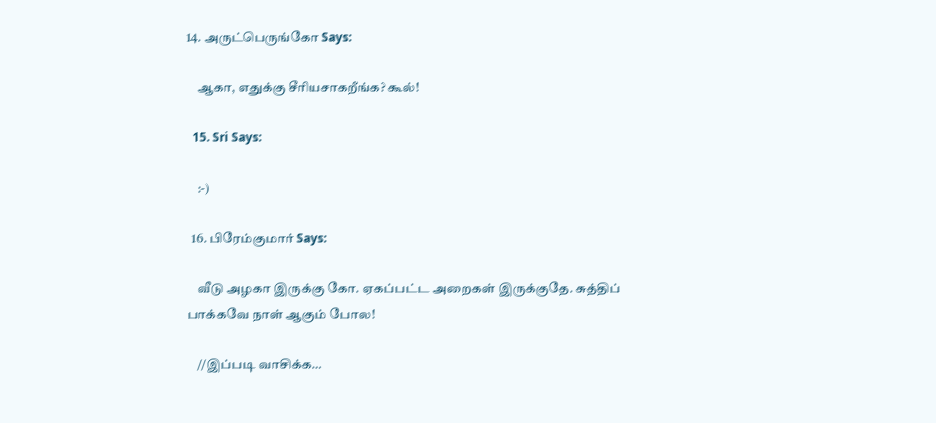14. அருட்பெருங்கோ Says:

    ஆகா, எதுக்கு சீரியசாகறீங்க? கூல்!

  15. Sri Says:

    :-)

  16. பிரேம்குமார் Says:

    வீடு அழகா இருக்கு கோ. ஏகப்பட்ட அறைகள் இருக்குதே. சுத்திப் பாக்கவே நாள் ஆகும் போல!

    //இப்படி வாசிக்க…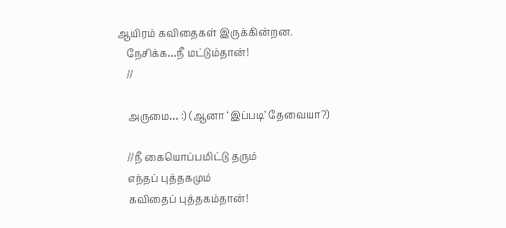ஆயிரம் கவிதைகள் இருக்கின்றன.
    நேசிக்க…நீ மட்டும்தான்!
    //

    அருமை… :) (ஆனா ‘இப்படி’ தேவையா?)

    //நீ கையொப்பமிட்டு தரும்
    எந்தப் புத்தகமும்
    கவிதைப் புத்தகம்தான்!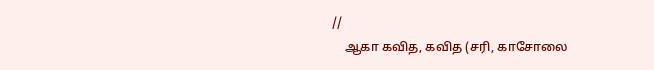//
    ஆகா கவித, கவித (சரி, காசோலை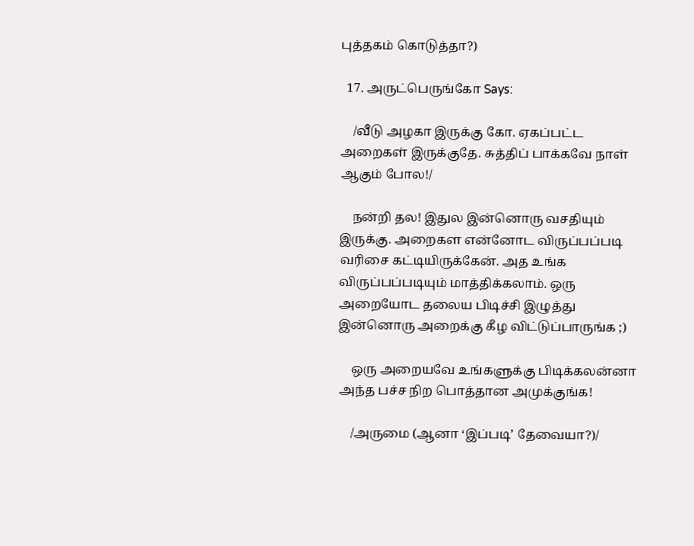புத்தகம் கொடுத்தா?)

  17. அருட்பெருங்கோ Says:

    /வீடு அழகா இருக்கு கோ. ஏகப்பட்ட அறைகள் இருக்குதே. சுத்திப் பாக்கவே நாள் ஆகும் போல!/

    நன்றி தல! இதுல இன்னொரு வசதியும் இருக்கு. அறைகள என்னோட விருப்பப்படி வரிசை கட்டியிருக்கேன். அத உங்க விருப்பப்படியும் மாத்திக்கலாம். ஒரு அறையோட தலைய பிடிச்சி இழுத்து இன்னொரு அறைக்கு கீழ விட்டுப்பாருங்க ;)

    ஒரு அறையவே உங்களுக்கு பிடிக்கலன்னா அந்த பச்ச நிற பொத்தான அமுக்குங்க!

    /அருமை (ஆனா ‘இப்படி’ தேவையா?)/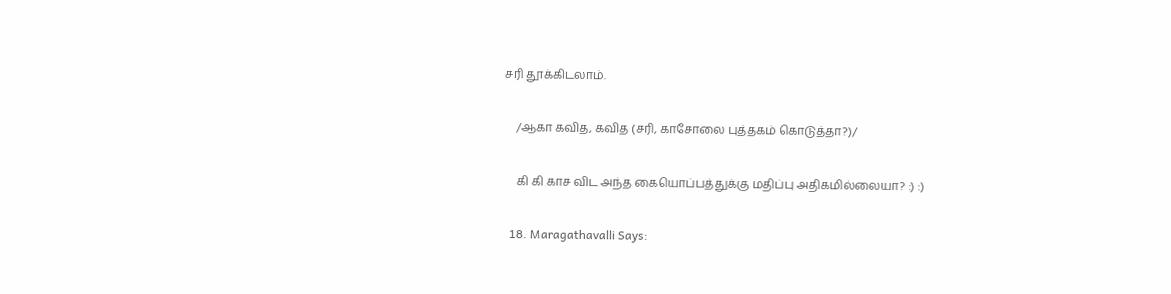சரி தூக்கிடலாம்.

    /ஆகா கவித, கவித (சரி, காசோலை புத்தகம் கொடுத்தா?)/

    கி கி காச விட அந்த கையொப்பத்துக்கு மதிப்பு அதிகமில்லையா? :) :)

  18. Maragathavalli Says: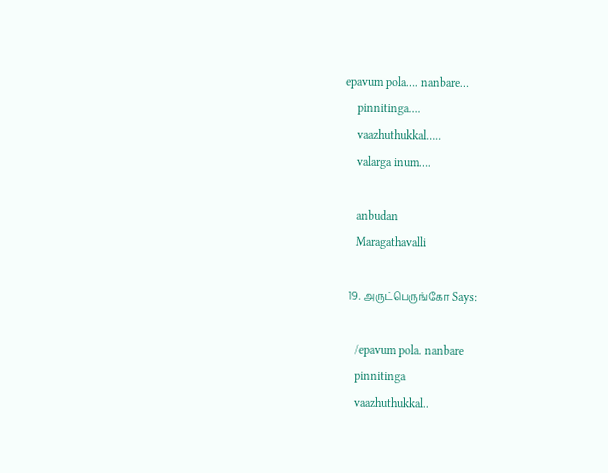epavum pola…. nanbare…
    pinnitinga….
    vaazhuthukkal…..
    valarga inum….

    anbudan
    Maragathavalli

  19. அருட்பெருங்கோ Says:

    /epavum pola. nanbare
    pinnitinga
    vaazhuthukkal..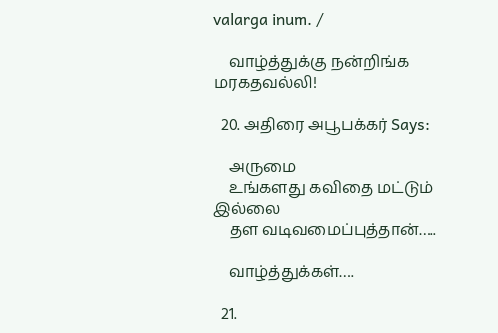valarga inum. /

    வாழ்த்துக்கு நன்றிங்க மரகதவல்லி!

  20. அதிரை அபூபக்கர் Says:

    அருமை
    உங்களது கவிதை மட்டும் இல்லை
    தள வடிவமைப்புத்தான்…..

    வாழ்த்துக்கள்….

  21.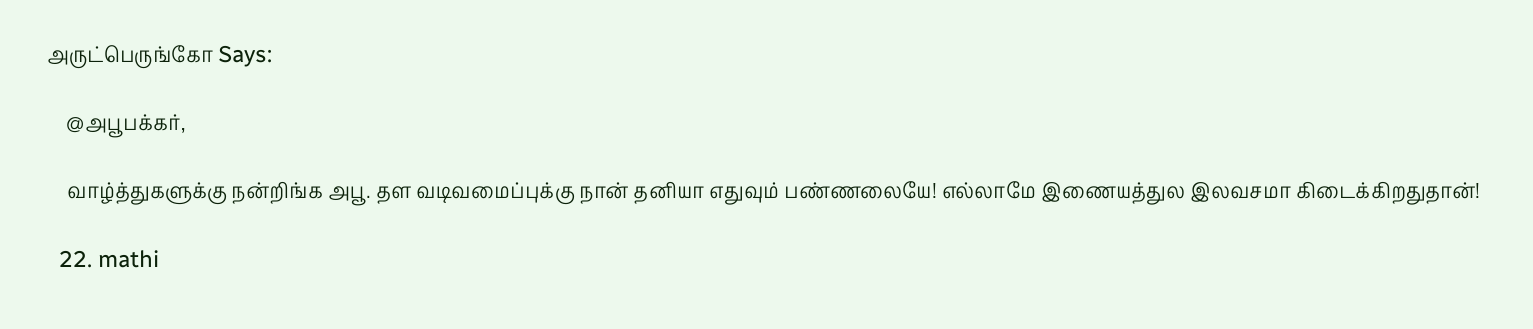அருட்பெருங்கோ Says:

    @அபூபக்கர்,

    வாழ்த்துகளுக்கு நன்றிங்க அபூ. தள வடிவமைப்புக்கு நான் தனியா எதுவும் பண்ணலையே! எல்லாமே இணையத்துல இலவசமா கிடைக்கிறதுதான்!

  22. mathi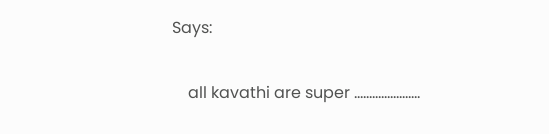Says:

    all kavathi are super ………………….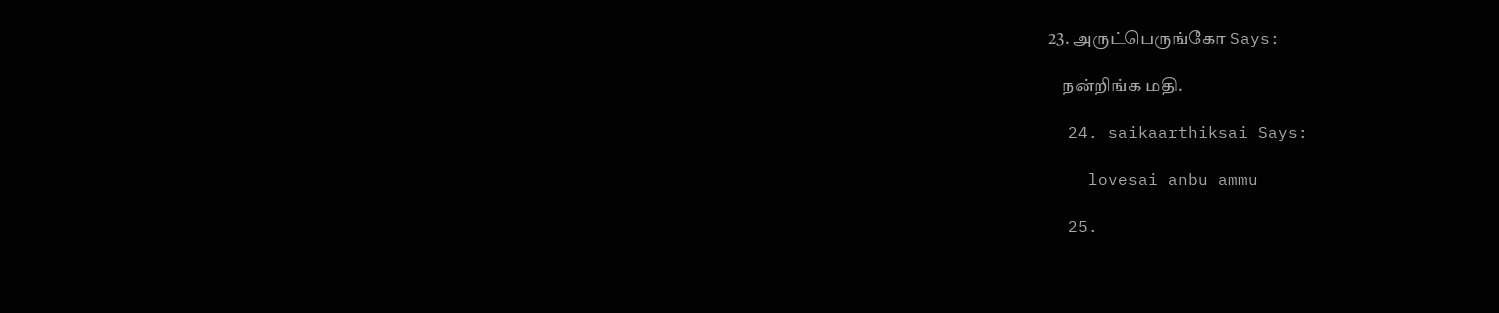23. அருட்பெருங்கோ Says:

    நன்றிங்க மதி.

  24. saikaarthiksai Says:

    lovesai anbu ammu

  25.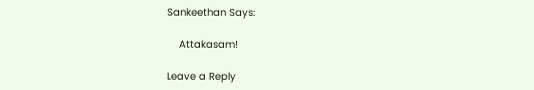Sankeethan Says:

    Attakasam!

Leave a Reply